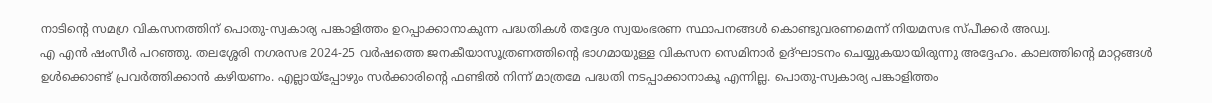നാടിന്റെ സമഗ്ര വികസനത്തിന് പൊതു-സ്വകാര്യ പങ്കാളിത്തം ഉറപ്പാക്കാനാകുന്ന പദ്ധതികള്‍ തദ്ദേശ സ്വയംഭരണ സ്ഥാപനങ്ങള്‍ കൊണ്ടുവരണമെന്ന് നിയമസഭ സ്പീക്കര്‍ അഡ്വ.
എ എന്‍ ഷംസീര്‍ പറഞ്ഞു. തലശ്ശേരി നഗരസഭ 2024-25 വര്‍ഷത്തെ ജനകീയാസൂത്രണത്തിന്റെ ഭാഗമായുള്ള വികസന സെമിനാര്‍ ഉദ്ഘാടനം ചെയ്യുകയായിരുന്നു അദ്ദേഹം. കാലത്തിന്റെ മാറ്റങ്ങള്‍ ഉള്‍ക്കൊണ്ട് പ്രവര്‍ത്തിക്കാന്‍ കഴിയണം. എല്ലായ്‌പ്പോഴും സര്‍ക്കാരിന്റെ ഫണ്ടില്‍ നിന്ന് മാത്രമേ പദ്ധതി നടപ്പാക്കാനാകൂ എന്നില്ല. പൊതു-സ്വകാര്യ പങ്കാളിത്തം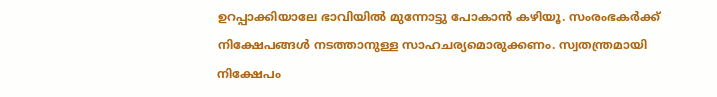ഉറപ്പാക്കിയാലേ ഭാവിയില്‍ മുന്നോട്ടു പോകാന്‍ കഴിയൂ. സംരംഭകര്‍ക്ക് നിക്ഷേപങ്ങള്‍ നടത്താനുള്ള സാഹചര്യമൊരുക്കണം. സ്വതന്ത്രമായി നിക്ഷേപം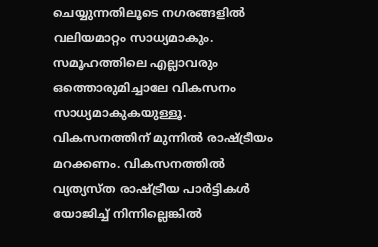ചെയ്യുന്നതിലൂടെ നഗരങ്ങളില്‍ വലിയമാറ്റം സാധ്യമാകും. സമൂഹത്തിലെ എല്ലാവരും ഒത്തൊരുമിച്ചാലേ വികസനം സാധ്യമാകുകയുള്ളൂ. വികസനത്തിന് മുന്നില്‍ രാഷ്ട്രീയം മറക്കണം. വികസനത്തില്‍ വ്യത്യസ്ത രാഷ്ട്രീയ പാര്‍ട്ടികള്‍ യോജിച്ച് നിന്നില്ലെങ്കില്‍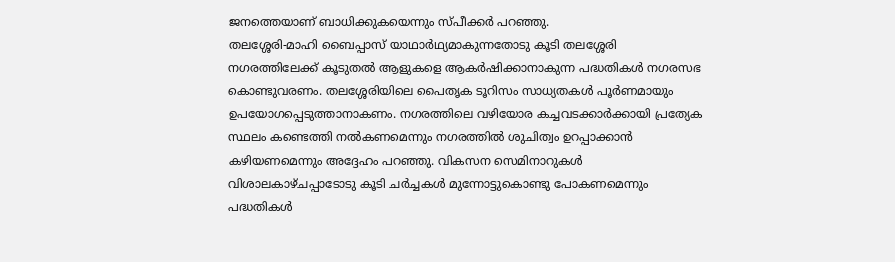ജനത്തെയാണ് ബാധിക്കുകയെന്നും സ്പീക്കര്‍ പറഞ്ഞു.
തലശ്ശേരി-മാഹി ബൈപ്പാസ് യാഥാര്‍ഥ്യമാകുന്നതോടു കൂടി തലശ്ശേരി നഗരത്തിലേക്ക് കൂടുതല്‍ ആളുകളെ ആകര്‍ഷിക്കാനാകുന്ന പദ്ധതികള്‍ നഗരസഭ കൊണ്ടുവരണം. തലശ്ശേരിയിലെ പൈതൃക ടൂറിസം സാധ്യതകള്‍ പൂര്‍ണമായും ഉപയോഗപ്പെടുത്താനാകണം. നഗരത്തിലെ വഴിയോര കച്ചവടക്കാര്‍ക്കായി പ്രത്യേക സ്ഥലം കണ്ടെത്തി നല്‍കണമെന്നും നഗരത്തില്‍ ശുചിത്വം ഉറപ്പാക്കാന്‍ കഴിയണമെന്നും അദ്ദേഹം പറഞ്ഞു. വികസന സെമിനാറുകള്‍ വിശാലകാഴ്ചപ്പാടോടു കൂടി ചര്‍ച്ചകള്‍ മുന്നോട്ടുകൊണ്ടു പോകണമെന്നും പദ്ധതികള്‍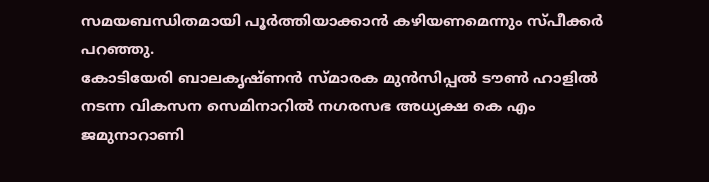സമയബന്ധിതമായി പൂര്‍ത്തിയാക്കാന്‍ കഴിയണമെന്നും സ്പീക്കര്‍ പറഞ്ഞു.
കോടിയേരി ബാലകൃഷ്ണന്‍ സ്മാരക മുന്‍സിപ്പല്‍ ടൗണ്‍ ഹാളില്‍ നടന്ന വികസന സെമിനാറില്‍ നഗരസഭ അധ്യക്ഷ കെ എം ജമുനാറാണി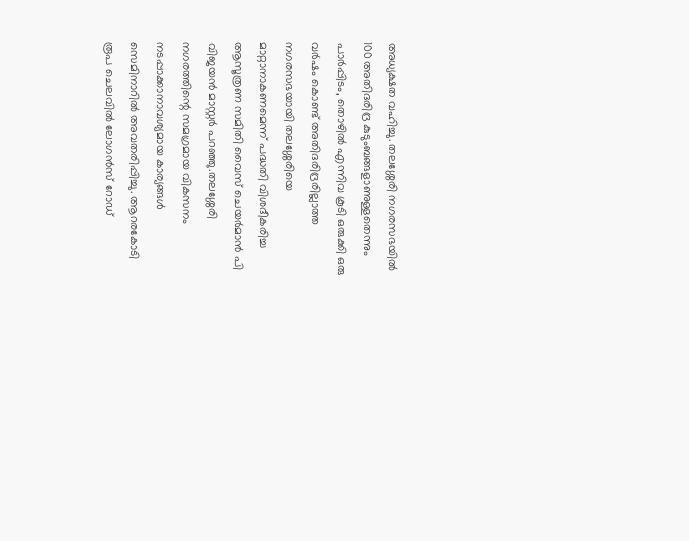അധ്യക്ഷത വഹിച്ചു. തലശ്ശേരി നഗരസഭയില്‍ 100 അതിദരിദ്ര കുടുംബങ്ങളാണുള്ളതെന്നും പാര്‍പ്പിടം, തൊഴില്‍ എന്നിവ കൂടി ഒരുക്കി ഒരു വര്‍ഷം കൊണ്ട് അതിദരിദ്രരില്ലാത്ത നഗരസഭയായി തലശ്ശേരിയെ മാറ്റാനാകണമെന്ന് പദ്ധതി വിശദീകരിച്ച ആസൂത്രണ സമിതി വൈസ് ചെയര്‍മാന്‍ പി വിജയന്‍ മാസ്റ്റര്‍ പറഞ്ഞു.തലശ്ശേരി നഗരത്തിന്റെ സമഗ്രമായ വികസനം നടപ്പാക്കാനാവശ്യമായ കാര്യങ്ങള്‍ സെമിനാറില്‍ അവതരിപ്പിച്ചു. ആറരകോടി രൂപ ചെലവില്‍ ലോഗന്‍സ് റോഡ്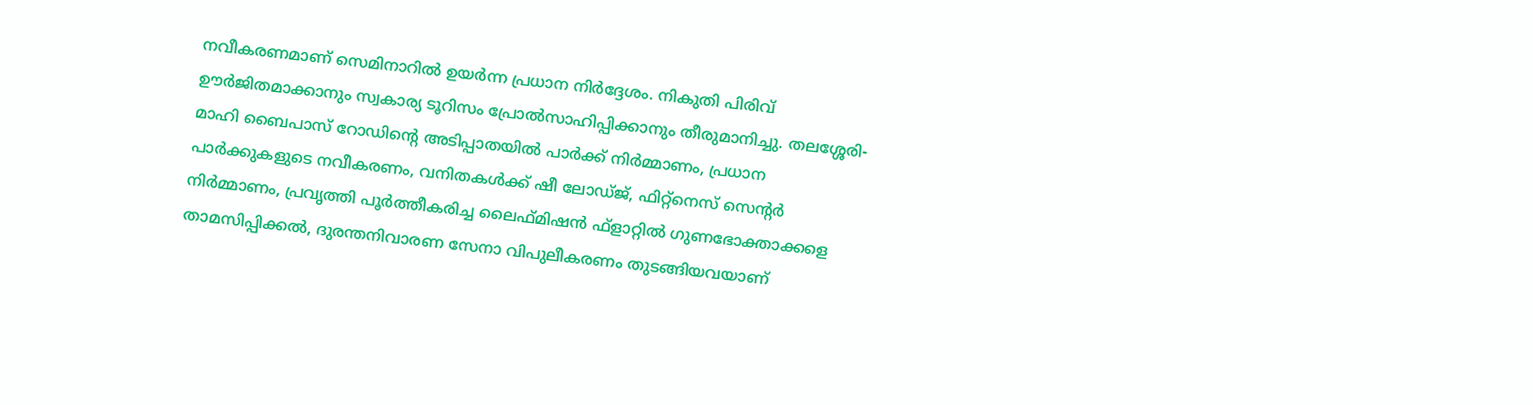നവീകരണമാണ് സെമിനാറില്‍ ഉയര്‍ന്ന പ്രധാന നിര്‍ദ്ദേശം. നികുതി പിരിവ് ഊര്‍ജിതമാക്കാനും സ്വകാര്യ ടൂറിസം പ്രോല്‍സാഹിപ്പിക്കാനും തീരുമാനിച്ചു. തലശ്ശേരി-മാഹി ബൈപാസ് റോഡിന്റെ അടിപ്പാതയില്‍ പാര്‍ക്ക് നിര്‍മ്മാണം, പ്രധാന പാര്‍ക്കുകളുടെ നവീകരണം, വനിതകള്‍ക്ക് ഷീ ലോഡ്ജ്, ഫിറ്റ്‌നെസ് സെന്റര്‍ നിര്‍മ്മാണം, പ്രവൃത്തി പൂര്‍ത്തീകരിച്ച ലൈഫ്മിഷന്‍ ഫ്‌ളാറ്റില്‍ ഗുണഭോക്താക്കളെ താമസിപ്പിക്കല്‍, ദുരന്തനിവാരണ സേനാ വിപുലീകരണം തുടങ്ങിയവയാണ്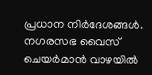പ്രധാന നിര്‍ദേശങ്ങള്‍. നഗരസഭ വൈസ് ചെയര്‍മാന്‍ വാഴയില്‍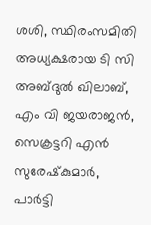ശശി, സ്ഥിരംസമിതി അധ്യക്ഷരായ ടി സി അബ്ദുല്‍ ഖിലാബ്, എം വി ജയരാജന്‍, സെക്രട്ടറി എന്‍ സുരേഷ്‌കുമാര്‍, പാര്‍ട്ടി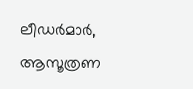ലീഡര്‍മാര്‍, ആസൂത്രണ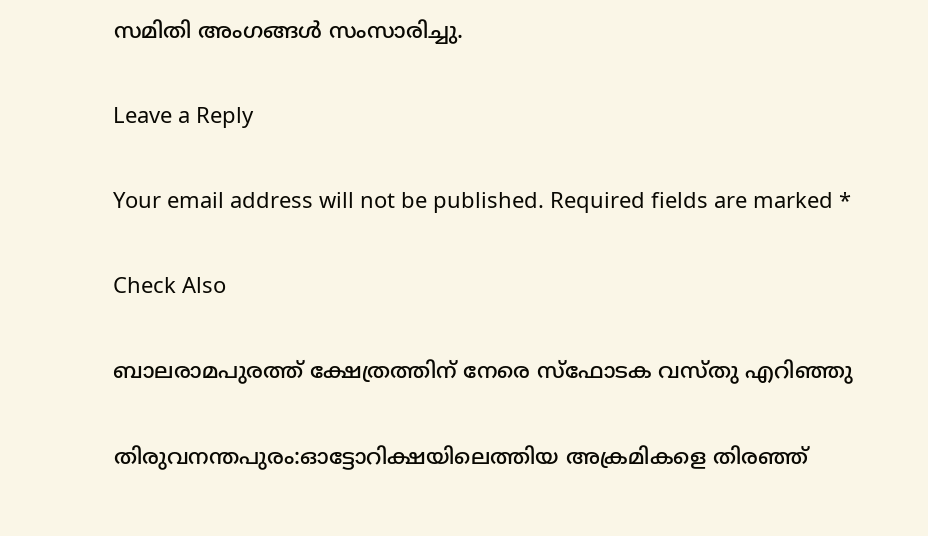സമിതി അംഗങ്ങള്‍ സംസാരിച്ചു.

Leave a Reply

Your email address will not be published. Required fields are marked *

Check Also

ബാലരാമപുരത്ത് ക്ഷേത്രത്തിന് നേരെ സ്‌ഫോടക വസ്തു എറിഞ്ഞു

തിരുവനന്തപുരം:ഓട്ടോറിക്ഷയിലെത്തിയ അക്രമികളെ തിരഞ്ഞ്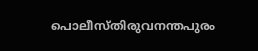പൊലീസ്തിരുവനന്തപുരം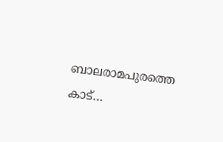ബാലരാമപുരത്തെ കാട്…